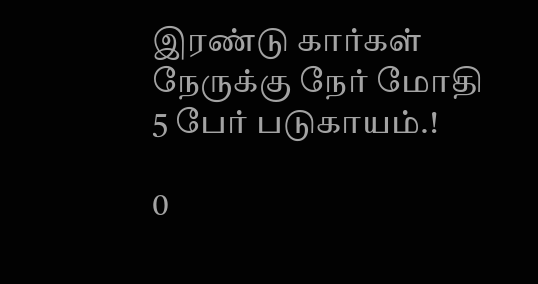இரண்டு கார்கள் நேருக்கு நேர் மோதி 5 பேர் படுகாயம்.!

0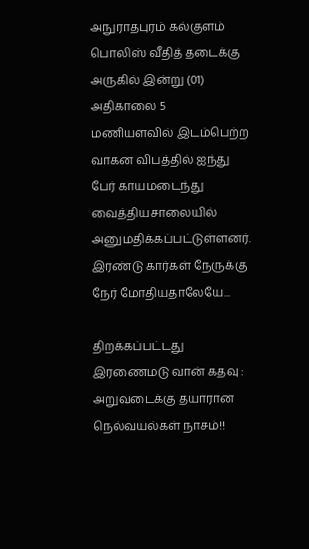அநுராதபுரம் கல்குளம் பொலிஸ் வீதித் தடைக்கு அருகில் இன்று (01) அதிகாலை 5 மணியளவில் இடம்பெற்ற வாகன விபத்தில் ஐந்து பேர் காயமடைந்து வைத்தியசாலையில் அனுமதிக்கப்பட்டுள்ளனர். இரண்டு கார்கள் நேருக்கு நேர் மோதியதாலேயே...

திறக்கப்பட்டது இரணைமடு வான் கதவு : அறுவடைக்கு தயாரான நெல்வயல்கள் நாசம்!!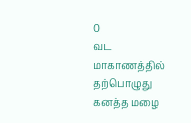0
வட மாகாணத்தில் தற்பொழுது கனத்த மழை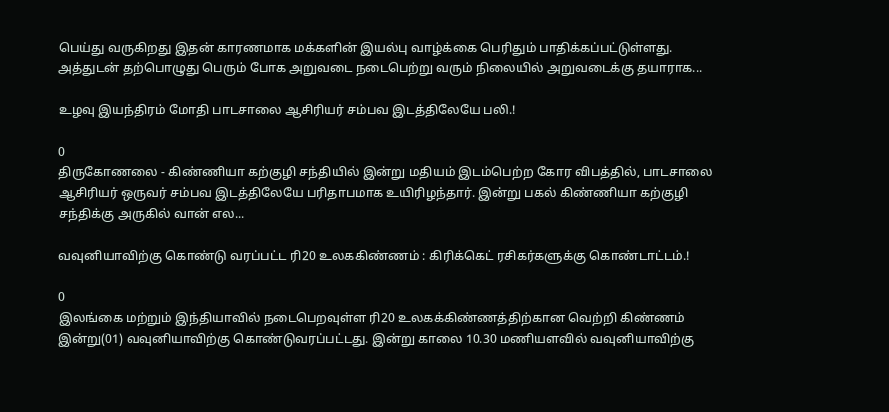பெய்து வருகிறது இதன் காரணமாக மக்களின் இயல்பு வாழ்க்கை பெரிதும் பாதிக்கப்பட்டுள்ளது. அத்துடன் தற்பொழுது பெரும் போக அறுவடை நடைபெற்று வரும் நிலையில் அறுவடைக்கு தயாராக...

உழவு இயந்திரம் மோதி பாடசாலை ஆசிரியர் சம்பவ இடத்திலேயே பலி.!

0
திருகோணலை - கிண்ணியா கற்குழி சந்தியில் இன்று மதியம் இடம்பெற்ற கோர விபத்தில், பாடசாலை ஆசிரியர் ஒருவர் சம்பவ இடத்திலேயே பரிதாபமாக உயிரிழந்தார். இன்று பகல் கிண்ணியா கற்குழி சந்திக்கு அருகில் வான் எல...

வவுனியாவிற்கு கொண்டு வரப்பட்ட ரி20 உலககிண்ணம் : கிரிக்கெட் ரசிகர்களுக்கு கொண்டாட்டம்.!

0
இலங்கை மற்றும் இந்தியாவில் நடைபெறவுள்ள ரி20 உலகக்கிண்ணத்திற்கான வெற்றி கிண்ணம் இன்று(01) வவுனியாவிற்கு கொண்டுவரப்பட்டது. இன்று காலை 10.30 மணியளவில் வவுனியாவிற்கு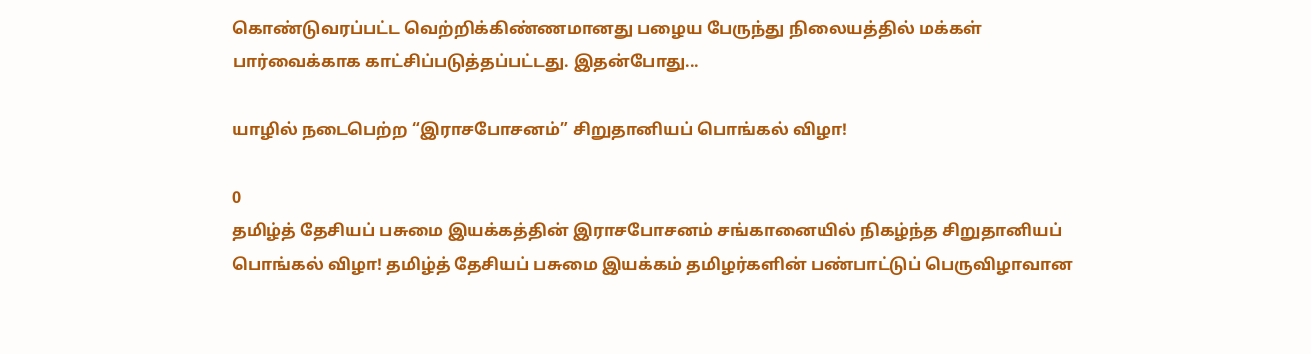கொண்டுவரப்பட்ட வெற்றிக்கிண்ணமானது பழைய பேருந்து நிலையத்தில் மக்கள் பார்வைக்காக காட்சிப்படுத்தப்பட்டது. இதன்போது...

யாழில் நடைபெற்ற “இராசபோசனம்” சிறுதானியப் பொங்கல் விழா!

0
தமிழ்த் தேசியப் பசுமை இயக்கத்தின் இராசபோசனம் சங்கானையில் நிகழ்ந்த சிறுதானியப் பொங்கல் விழா! தமிழ்த் தேசியப் பசுமை இயக்கம் தமிழர்களின் பண்பாட்டுப் பெருவிழாவான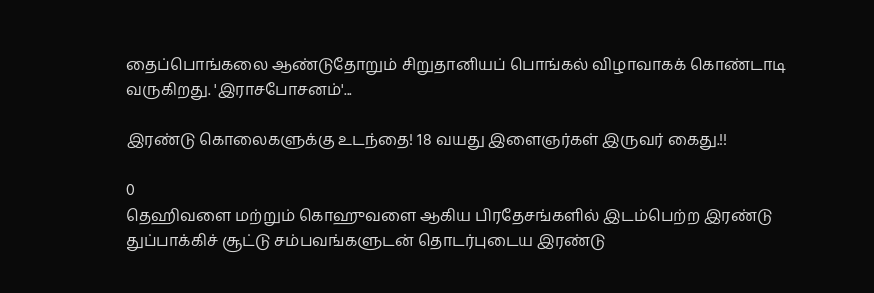தைப்பொங்கலை ஆண்டுதோறும் சிறுதானியப் பொங்கல் விழாவாகக் கொண்டாடி வருகிறது. 'இராசபோசனம்'...

இரண்டு கொலைகளுக்கு உடந்தை! 18 வயது இளைஞர்கள் இருவர் கைது.!!

0
தெஹிவளை மற்றும் கொஹுவளை ஆகிய பிரதேசங்களில் இடம்பெற்ற இரண்டு துப்பாக்கிச் சூட்டு சம்பவங்களுடன் தொடர்புடைய இரண்டு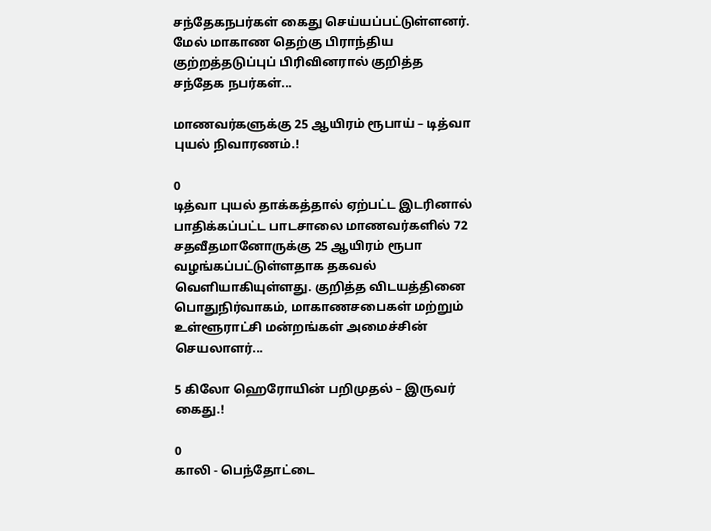சந்தேகநபர்கள் கைது செய்யப்பட்டுள்ளனர். மேல் மாகாண தெற்கு பிராந்திய குற்றத்தடுப்புப் பிரிவினரால் குறித்த சந்தேக நபர்கள்...

மாணவர்களுக்கு 25 ஆயிரம் ரூபாய் – டித்வா புயல் நிவாரணம்.!

0
டித்வா புயல் தாக்கத்தால் ஏற்பட்ட இடரினால் பாதிக்கப்பட்ட பாடசாலை மாணவர்களில் 72 சதவீதமானோருக்கு 25 ஆயிரம் ரூபா வழங்கப்பட்டுள்ளதாக தகவல் வெளியாகியுள்ளது. குறித்த விடயத்தினை பொதுநிர்வாகம், மாகாணசபைகள் மற்றும் உள்ளூராட்சி மன்றங்கள் அமைச்சின் செயலாளர்...

5 கிலோ ஹெரோயின் பறிமுதல் – இருவர் கைது.!

0
காலி - பெந்தோட்டை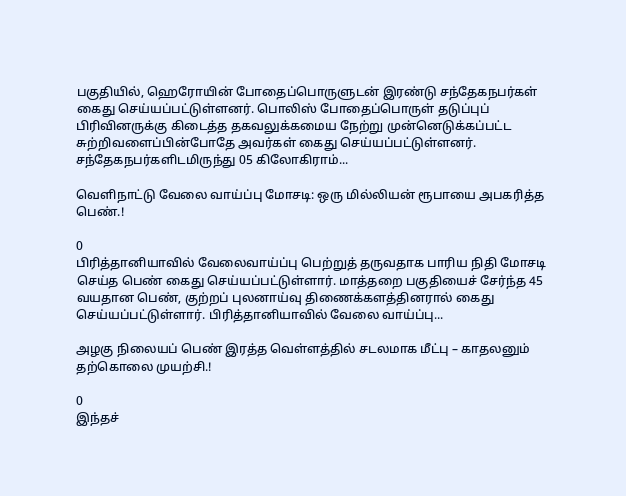பகுதியில், ஹெரோயின் போதைப்பொருளுடன் இரண்டு சந்தேகநபர்கள் கைது செய்யப்பட்டுள்ளனர். பொலிஸ் போதைப்பொருள் தடுப்புப் பிரிவினருக்கு கிடைத்த தகவலுக்கமைய நேற்று முன்னெடுக்கப்பட்ட சுற்றிவளைப்பின்போதே அவர்கள் கைது செய்யப்பட்டுள்ளனர். சந்தேகநபர்களிடமிருந்து 05 கிலோகிராம்...

வெளிநாட்டு வேலை வாய்ப்பு மோசடி: ஒரு மில்லியன் ரூபாயை அபகரித்த பெண்.!

0
பிரித்தானியாவில் வேலைவாய்ப்பு பெற்றுத் தருவதாக பாரிய நிதி மோசடி செய்த பெண் கைது செய்யப்பட்டுள்ளார். மாத்தறை பகுதியைச் சேர்ந்த 45 வயதான பெண், குற்றப் புலனாய்வு திணைக்களத்தினரால் கைது செய்யப்பட்டுள்ளார். பிரித்தானியாவில் வேலை வாய்ப்பு...

அழகு நிலையப் பெண் இரத்த வெள்ளத்தில் சடலமாக மீட்பு – காதலனும் தற்கொலை முயற்சி.!

0
இந்தச்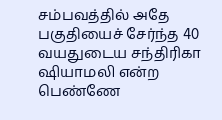சம்பவத்தில் அதே பகுதியைச் சேர்ந்த 40 வயதுடைய சந்திரிகா ஷியாமலி என்ற பெண்ணே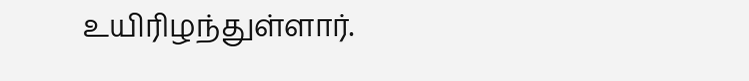உயிரிழந்துள்ளார்.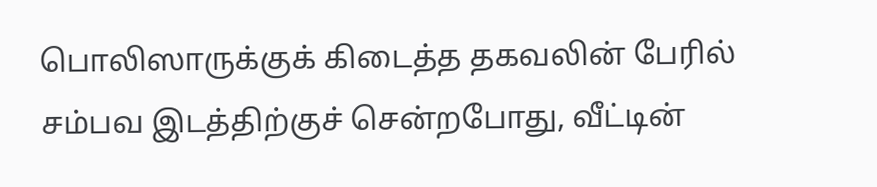பொலிஸாருக்குக் கிடைத்த தகவலின் பேரில் சம்பவ இடத்திற்குச் சென்றபோது, வீட்டின்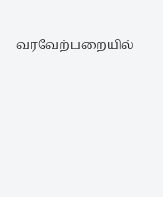வரவேற்பறையில்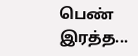பெண் இரத்த...